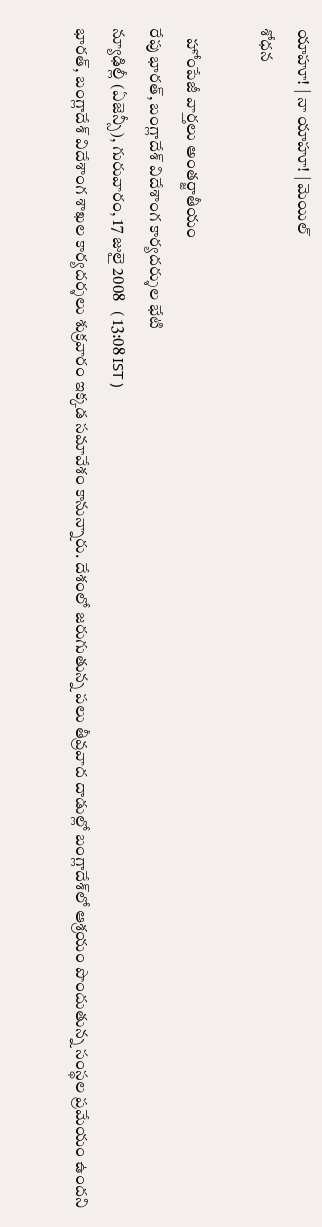యాహూ! | నా యాహూ! | మెయిల్
శోధన

   హోంపేజీ వార్తలు అంతర్జాతీయం
రేపు భారత్, బంగ్లాదేశ్ విదేశాంగ కార్యదర్శుల భేటి
న్యూఢిల్లీ (ఏజెన్సీ), గురువారం, 17 జులై 2008   ( 13:08 IST )
భారత్, బంగ్లాదేశ్ విదేశాంగ శాఖల కార్యదర్శలు శుక్రవారం ఇక్కడ సమావేశం కానున్నారు. దేశంలో జరుగుతున్న పలు తీవ్రవాద దాడుల్లో బంగ్లాదేశ్‌లో ఆశ్రయం పొందుతున్న సంస్థల ప్రమేయం ఉందని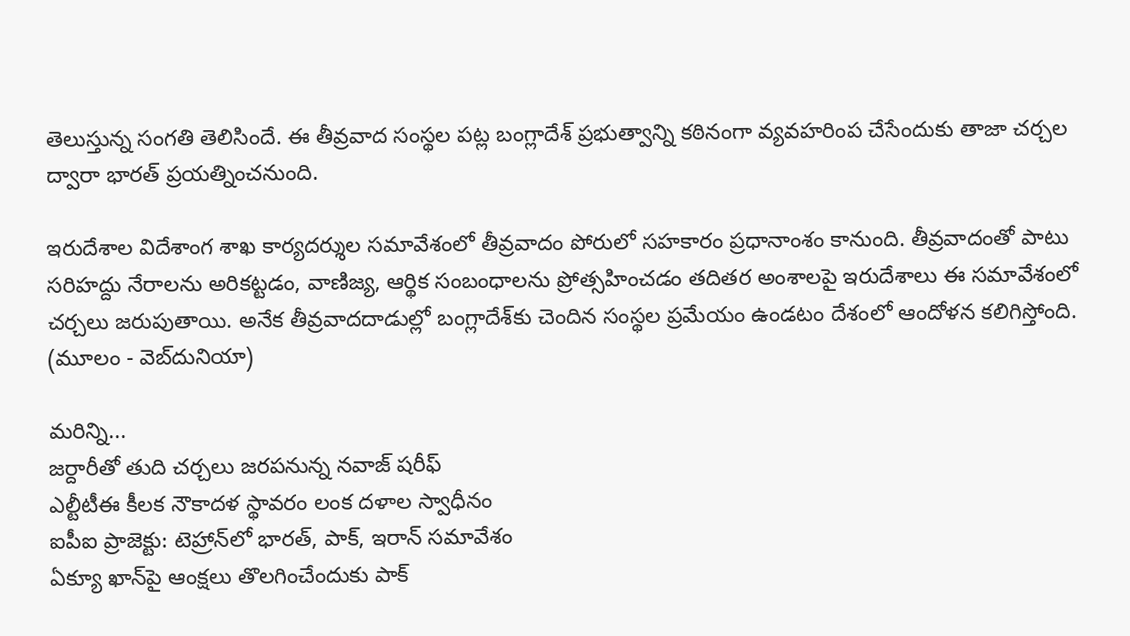తెలుస్తున్న సంగతి తెలిసిందే. ఈ తీవ్రవాద సంస్థల పట్ల బంగ్లాదేశ్ ప్రభుత్వాన్ని కఠినంగా వ్యవహరింప చేసేందుకు తాజా చర్చల ద్వారా భారత్ ప్రయత్నించనుంది.

ఇరుదేశాల విదేశాంగ శాఖ కార్యదర్శుల సమావేశంలో తీవ్రవాదం పోరులో సహకారం ప్రధానాంశం కానుంది. తీవ్రవాదంతో పాటు సరిహద్దు నేరాలను అరికట్టడం, వాణిజ్య, ఆర్థిక సంబంధాలను ప్రోత్సహించడం తదితర అంశాలపై ఇరుదేశాలు ఈ సమావేశంలో చర్చలు జరుపుతాయి. అనేక తీవ్రవాదదాడుల్లో బంగ్లాదేశ్‌కు చెందిన సంస్థల ప్రమేయం ఉండటం దేశంలో ఆందోళన కలిగిస్తోంది.
(మూలం - వెబ్‌దునియా)

మరిన్ని...
జర్దారీతో తుది చర్చలు జరపనున్న నవాజ్ షరీఫ్
ఎల్టీటీఈ కీలక నౌకాదళ స్థావరం లంక దళాల స్వాధీనం
ఐపీఐ ప్రాజెక్టు: టెహ్రాన్‌లో భారత్, పాక్, ఇరాన్ సమావేశం
ఏక్యూ ఖాన్‌పై ఆంక్షలు తొలగించేందుకు పాక్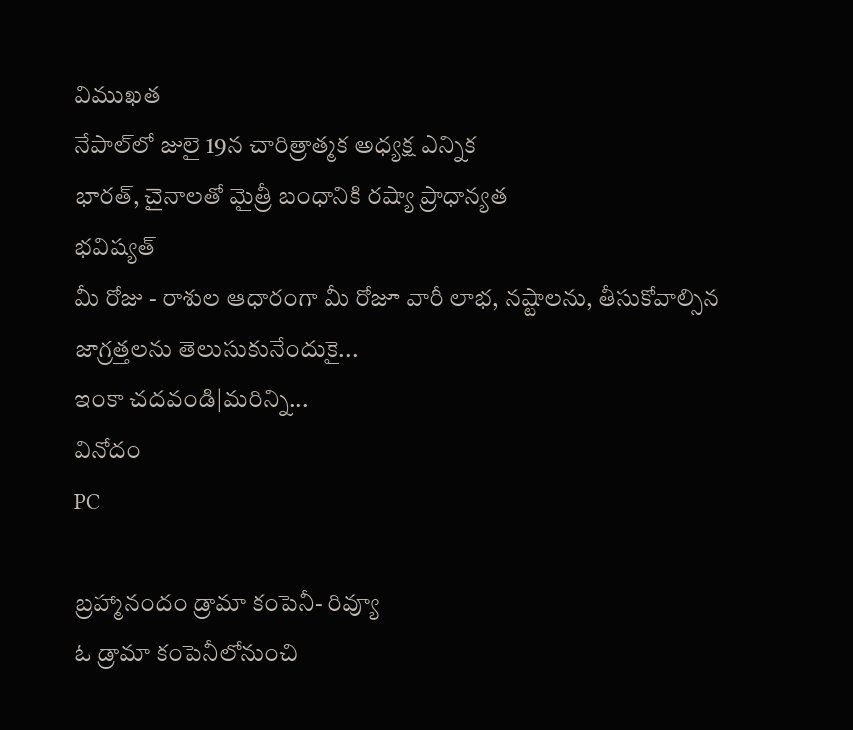విముఖత
నేపాల్‌లో జులై 19న చారిత్రాత్మక అధ్యక్ష ఎన్నిక
భారత్, చైనాలతో మైత్రీ బంధానికి రష్యా ప్రాధాన్యత
భవిష్యత్
మీ రోజు - రాశుల ఆధారంగా మీ రోజూ వారీ లాభ, నష్టాలను, తీసుకోవాల్సిన జాగ్రత్తలను తెలుసుకునేందుకై...
ఇంకా చదవండి|మరిన్ని...
వినోదం
PC

బ్రహ్మానందం డ్రామా కంపెనీ- రివ్యూ
ఓ డ్రామా కంపెనీలోనుంచి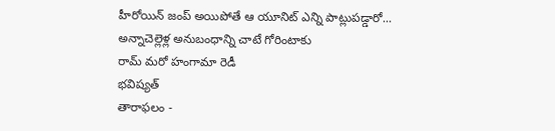హీరోయిన్ జంప్ అయిపోతే ఆ యూనిట్ ఎన్ని పాట్లుపడ్డారో...
అన్నాచెల్లెళ్ల అనుబంధాన్ని చాటే గోరింటాకు
రామ్ మరో హంగామా రెడీ
భవిష్యత్
తారాఫలం -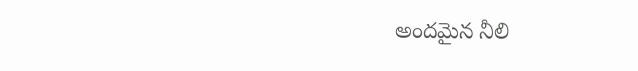అందమైన నీలి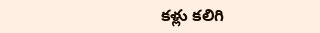కళ్లు కలిగి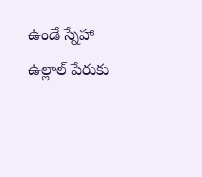ఉండే స్నేహా ఉల్లాల్ పేరుకు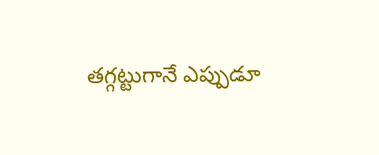తగ్గట్టుగానే ఎప్పుడూ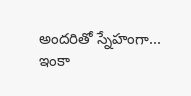అందరితో స్నేహంగా...
ఇంకా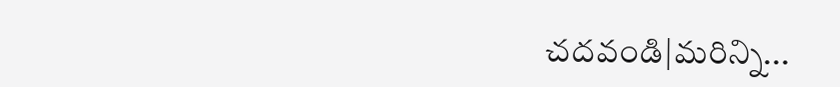చదవండి|మరిన్ని...